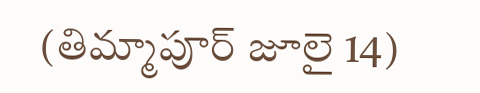(తిమ్మాపూర్ జూలై 14)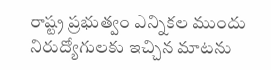రాష్ట్ర ప్రభుత్వం ఎన్నికల ముందు నిరుద్యోగులకు ఇచ్చిన మాటను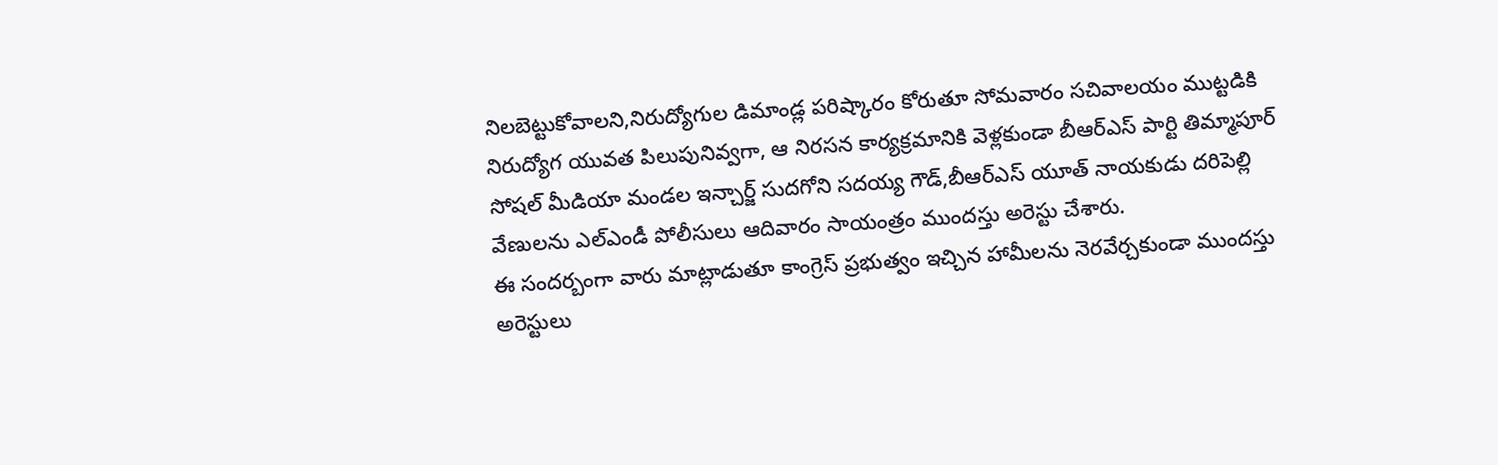నిలబెట్టుకోవాలని,నిరుద్యోగుల డిమాండ్ల పరిష్కారం కోరుతూ సోమవారం సచివాలయం ముట్టడికి నిరుద్యోగ యువత పిలుపునివ్వగా, ఆ నిరసన కార్యక్రమానికి వెళ్లకుండా బీఆర్ఎస్ పార్టి తిమ్మాపూర్ సోషల్ మీడియా మండల ఇన్చార్జ్ సుదగోని సదయ్య గౌడ్,బీఆర్ఎస్ యూత్ నాయకుడు దరిపెల్లి వేణులను ఎల్ఎండీ పోలీసులు ఆదివారం సాయంత్రం ముందస్తు అరెస్టు చేశారు.
ఈ సందర్బంగా వారు మాట్లాడుతూ కాంగ్రెస్ ప్రభుత్వం ఇచ్చిన హామీలను నెరవేర్చకుండా ముందస్తు అరెస్టులు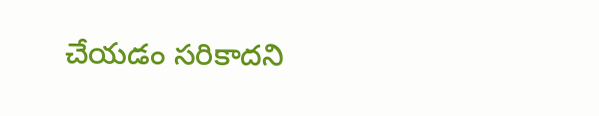చేయడం సరికాదని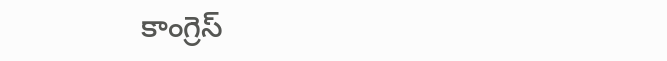కాంగ్రెస్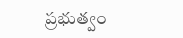ప్రభుత్వం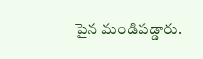పైన మండిపడ్డారు.